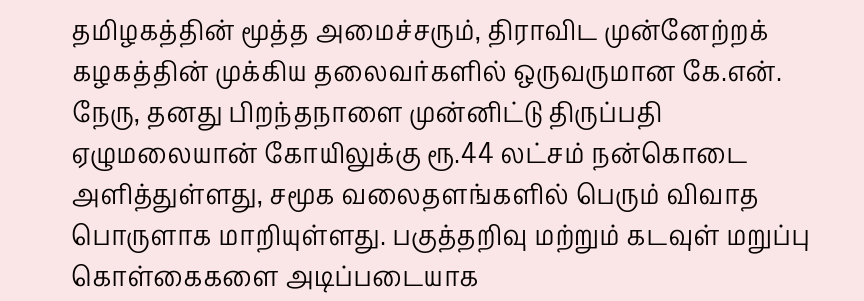தமிழகத்தின் மூத்த அமைச்சரும், திராவிட முன்னேற்றக் கழகத்தின் முக்கிய தலைவர்களில் ஒருவருமான கே.என். நேரு, தனது பிறந்தநாளை முன்னிட்டு திருப்பதி ஏழுமலையான் கோயிலுக்கு ரூ.44 லட்சம் நன்கொடை அளித்துள்ளது, சமூக வலைதளங்களில் பெரும் விவாத பொருளாக மாறியுள்ளது. பகுத்தறிவு மற்றும் கடவுள் மறுப்பு கொள்கைகளை அடிப்படையாக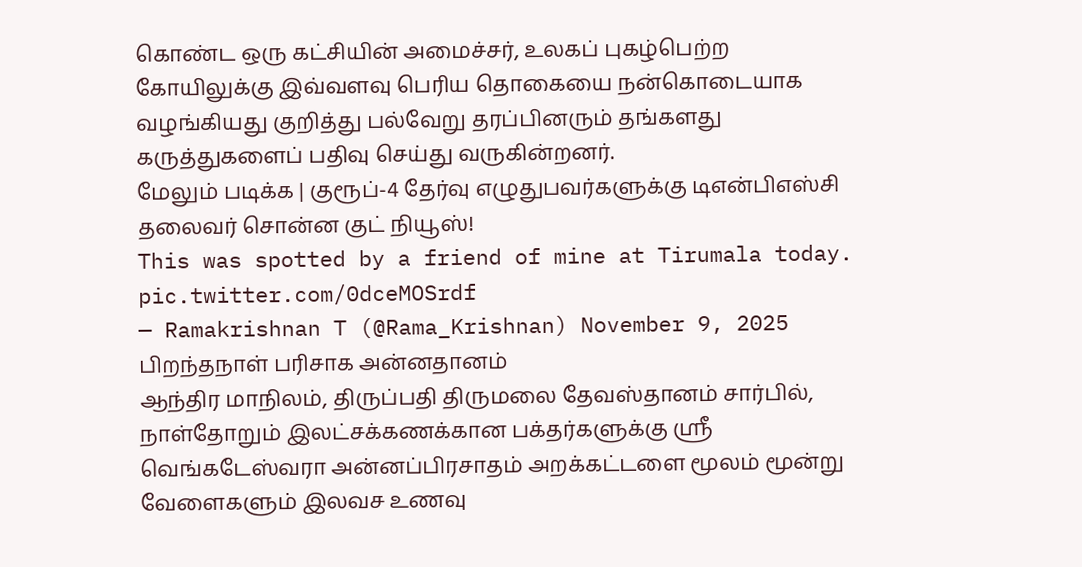கொண்ட ஒரு கட்சியின் அமைச்சர், உலகப் புகழ்பெற்ற கோயிலுக்கு இவ்வளவு பெரிய தொகையை நன்கொடையாக வழங்கியது குறித்து பல்வேறு தரப்பினரும் தங்களது கருத்துகளைப் பதிவு செய்து வருகின்றனர்.
மேலும் படிக்க | குரூப்-4 தேர்வு எழுதுபவர்களுக்கு டிஎன்பிஎஸ்சி தலைவர் சொன்ன குட் நியூஸ்!
This was spotted by a friend of mine at Tirumala today. pic.twitter.com/0dceMOSrdf
— Ramakrishnan T (@Rama_Krishnan) November 9, 2025
பிறந்தநாள் பரிசாக அன்னதானம்
ஆந்திர மாநிலம், திருப்பதி திருமலை தேவஸ்தானம் சார்பில், நாள்தோறும் இலட்சக்கணக்கான பக்தர்களுக்கு ஸ்ரீ வெங்கடேஸ்வரா அன்னப்பிரசாதம் அறக்கட்டளை மூலம் மூன்று வேளைகளும் இலவச உணவு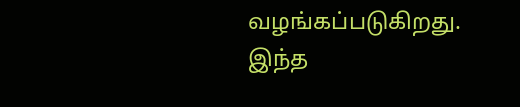வழங்கப்படுகிறது. இந்த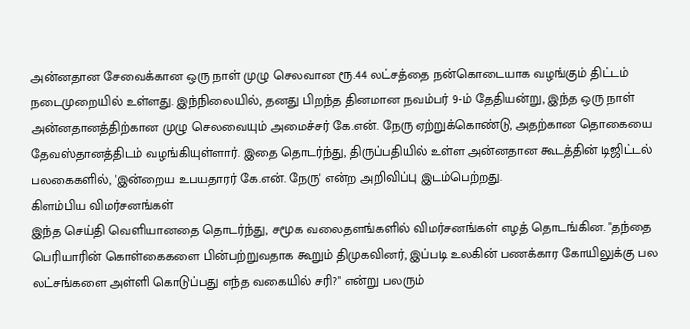அன்னதான சேவைக்கான ஒரு நாள் முழு செலவான ரூ.44 லட்சத்தை நன்கொடையாக வழங்கும் திட்டம் நடைமுறையில் உள்ளது. இந்நிலையில், தனது பிறந்த தினமான நவம்பர் 9-ம் தேதியன்று, இந்த ஒரு நாள் அன்னதானத்திற்கான முழு செலவையும் அமைச்சர் கே.என். நேரு ஏற்றுக்கொண்டு, அதற்கான தொகையை தேவஸ்தானத்திடம் வழங்கியுள்ளார். இதை தொடர்ந்து, திருப்பதியில் உள்ள அன்னதான கூடத்தின் டிஜிட்டல் பலகைகளில், 'இன்றைய உபயதாரர் கே.என். நேரு' என்ற அறிவிப்பு இடம்பெற்றது.
கிளம்பிய விமர்சனங்கள்
இந்த செய்தி வெளியானதை தொடர்ந்து, சமூக வலைதளங்களில் விமர்சனங்கள் எழத் தொடங்கின. "தந்தை பெரியாரின் கொள்கைகளை பின்பற்றுவதாக கூறும் திமுகவினர், இப்படி உலகின் பணக்கார கோயிலுக்கு பல லட்சங்களை அள்ளி கொடுப்பது எந்த வகையில் சரி?" என்று பலரும்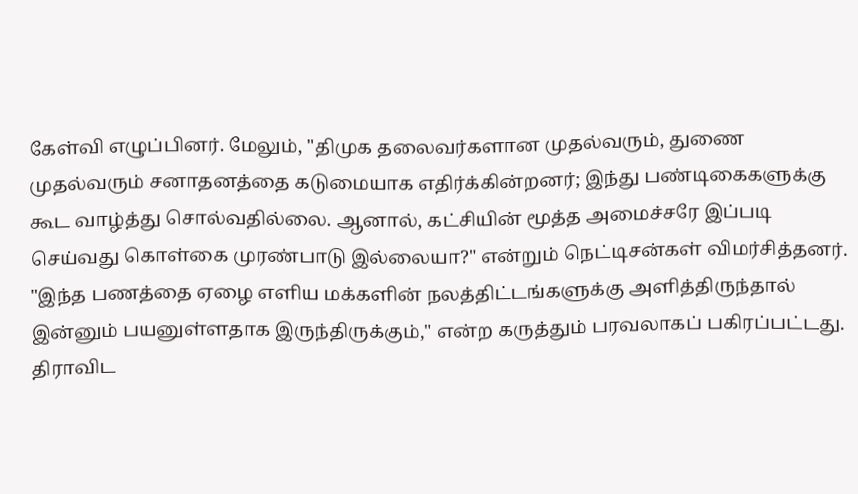கேள்வி எழுப்பினர். மேலும், "திமுக தலைவர்களான முதல்வரும், துணை முதல்வரும் சனாதனத்தை கடுமையாக எதிர்க்கின்றனர்; இந்து பண்டிகைகளுக்கு கூட வாழ்த்து சொல்வதில்லை. ஆனால், கட்சியின் மூத்த அமைச்சரே இப்படி செய்வது கொள்கை முரண்பாடு இல்லையா?" என்றும் நெட்டிசன்கள் விமர்சித்தனர். "இந்த பணத்தை ஏழை எளிய மக்களின் நலத்திட்டங்களுக்கு அளித்திருந்தால் இன்னும் பயனுள்ளதாக இருந்திருக்கும்," என்ற கருத்தும் பரவலாகப் பகிரப்பட்டது.
திராவிட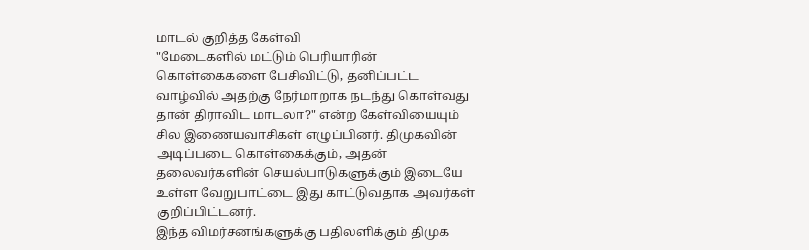மாடல் குறித்த கேள்வி
"மேடைகளில் மட்டும் பெரியாரின் கொள்கைகளை பேசிவிட்டு, தனிப்பட்ட வாழ்வில் அதற்கு நேர்மாறாக நடந்து கொள்வது தான் திராவிட மாடலா?" என்ற கேள்வியையும் சில இணையவாசிகள் எழுப்பினர். திமுகவின் அடிப்படை கொள்கைக்கும், அதன் தலைவர்களின் செயல்பாடுகளுக்கும் இடையே உள்ள வேறுபாட்டை இது காட்டுவதாக அவர்கள் குறிப்பிட்டனர்.
இந்த விமர்சனங்களுக்கு பதிலளிக்கும் திமுக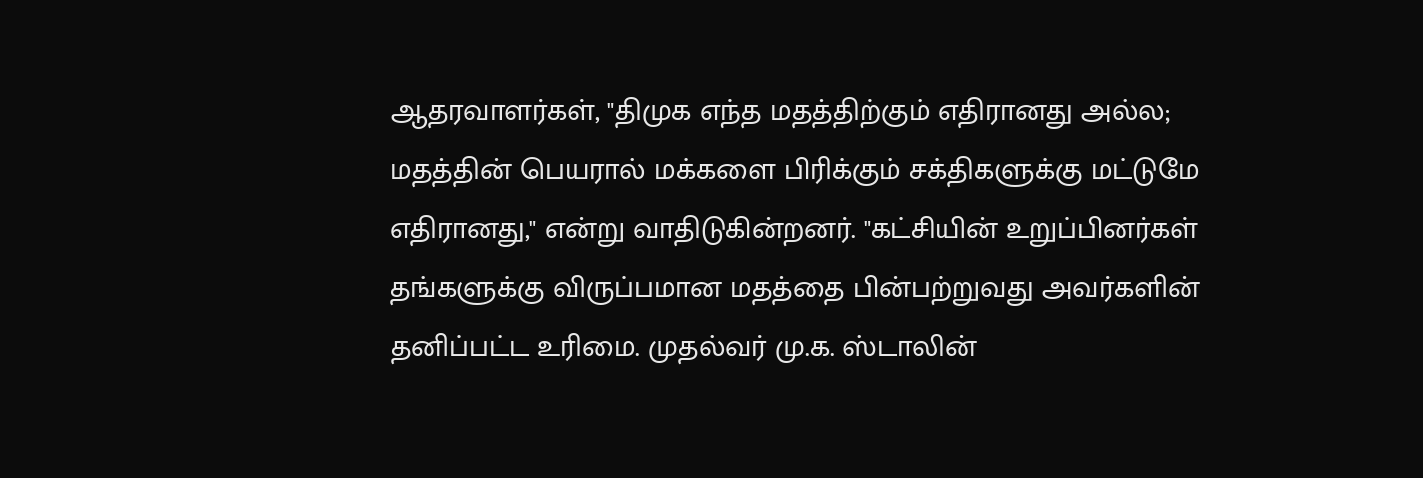ஆதரவாளர்கள், "திமுக எந்த மதத்திற்கும் எதிரானது அல்ல; மதத்தின் பெயரால் மக்களை பிரிக்கும் சக்திகளுக்கு மட்டுமே எதிரானது," என்று வாதிடுகின்றனர். "கட்சியின் உறுப்பினர்கள் தங்களுக்கு விருப்பமான மதத்தை பின்பற்றுவது அவர்களின் தனிப்பட்ட உரிமை. முதல்வர் மு.க. ஸ்டாலின்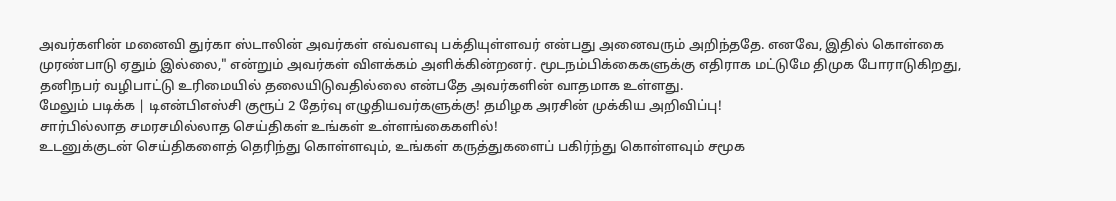அவர்களின் மனைவி துர்கா ஸ்டாலின் அவர்கள் எவ்வளவு பக்தியுள்ளவர் என்பது அனைவரும் அறிந்ததே. எனவே, இதில் கொள்கை முரண்பாடு ஏதும் இல்லை," என்றும் அவர்கள் விளக்கம் அளிக்கின்றனர். மூடநம்பிக்கைகளுக்கு எதிராக மட்டுமே திமுக போராடுகிறது, தனிநபர் வழிபாட்டு உரிமையில் தலையிடுவதில்லை என்பதே அவர்களின் வாதமாக உள்ளது.
மேலும் படிக்க | டிஎன்பிஎஸ்சி குரூப் 2 தேர்வு எழுதியவர்களுக்கு! தமிழக அரசின் முக்கிய அறிவிப்பு!
சார்பில்லாத சமரசமில்லாத செய்திகள் உங்கள் உள்ளங்கைகளில்!
உடனுக்குடன் செய்திகளைத் தெரிந்து கொள்ளவும், உங்கள் கருத்துகளைப் பகிர்ந்து கொள்ளவும் சமூக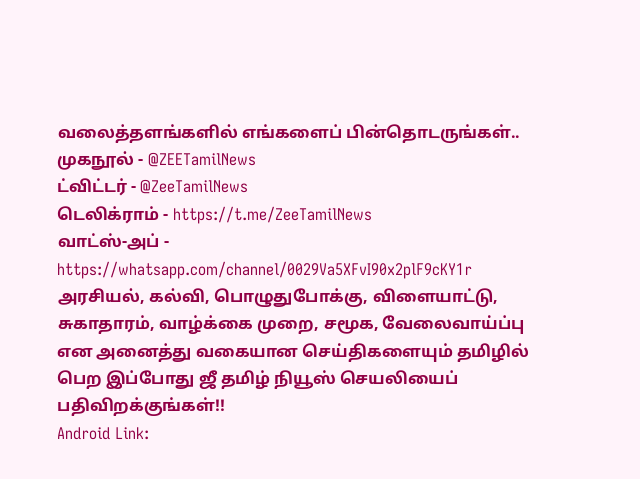வலைத்தளங்களில் எங்களைப் பின்தொடருங்கள்..
முகநூல் - @ZEETamilNews
ட்விட்டர் - @ZeeTamilNews
டெலிக்ராம் - https://t.me/ZeeTamilNews
வாட்ஸ்-அப் - https://whatsapp.com/channel/0029Va5XFvI90x2plF9cKY1r
அரசியல், கல்வி, பொழுதுபோக்கு, விளையாட்டு, சுகாதாரம், வாழ்க்கை முறை, சமூக, வேலைவாய்ப்பு என அனைத்து வகையான செய்திகளையும் தமிழில் பெற இப்போது ஜீ தமிழ் நியூஸ் செயலியைப் பதிவிறக்குங்கள்!!
Android Link: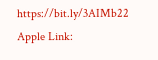https://bit.ly/3AIMb22
Apple Link: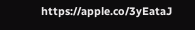https://apple.co/3yEataJ